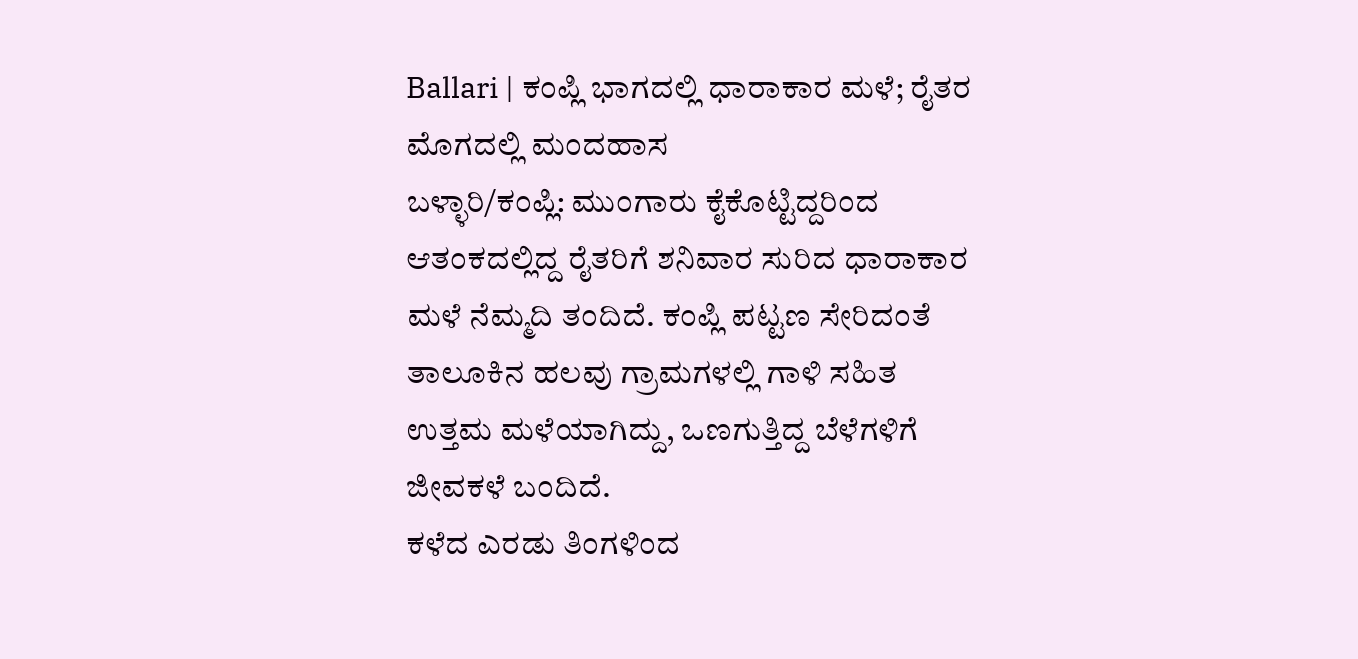Ballari | ಕಂಪ್ಲಿ ಭಾಗದಲ್ಲಿ ಧಾರಾಕಾರ ಮಳೆ; ರೈತರ ಮೊಗದಲ್ಲಿ ಮಂದಹಾಸ
ಬಳ್ಳಾರಿ/ಕಂಪ್ಲಿ: ಮುಂಗಾರು ಕೈಕೊಟ್ಟಿದ್ದರಿಂದ ಆತಂಕದಲ್ಲಿದ್ದ ರೈತರಿಗೆ ಶನಿವಾರ ಸುರಿದ ಧಾರಾಕಾರ ಮಳೆ ನೆಮ್ಮದಿ ತಂದಿದೆ. ಕಂಪ್ಲಿ ಪಟ್ಟಣ ಸೇರಿದಂತೆ ತಾಲೂಕಿನ ಹಲವು ಗ್ರಾಮಗಳಲ್ಲಿ ಗಾಳಿ ಸಹಿತ ಉತ್ತಮ ಮಳೆಯಾಗಿದ್ದು, ಒಣಗುತ್ತಿದ್ದ ಬೆಳೆಗಳಿಗೆ ಜೀವಕಳೆ ಬಂದಿದೆ.
ಕಳೆದ ಎರಡು ತಿಂಗಳಿಂದ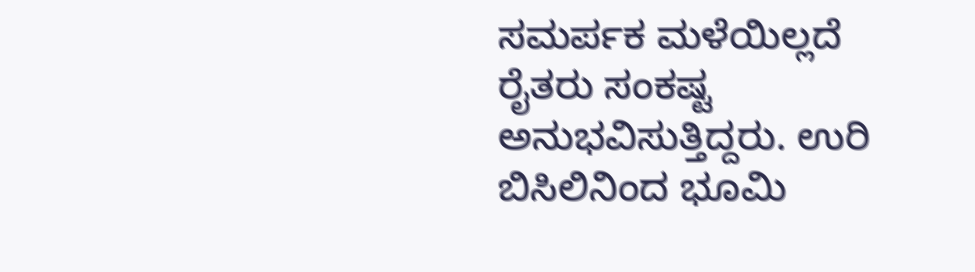ಸಮರ್ಪಕ ಮಳೆಯಿಲ್ಲದೆ ರೈತರು ಸಂಕಷ್ಟ ಅನುಭವಿಸುತ್ತಿದ್ದರು. ಉರಿ ಬಿಸಿಲಿನಿಂದ ಭೂಮಿ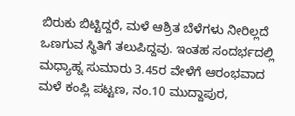ಬಿರುಕು ಬಿಟ್ಟಿದ್ದರೆ, ಮಳೆ ಆಶ್ರಿತ ಬೆಳೆಗಳು ನೀರಿಲ್ಲದೆ ಒಣಗುವ ಸ್ಥಿತಿಗೆ ತಲುಪಿದ್ದವು. ಇಂತಹ ಸಂದರ್ಭದಲ್ಲಿ ಮಧ್ಯಾಹ್ನ ಸುಮಾರು 3.45ರ ವೇಳೆಗೆ ಆರಂಭವಾದ ಮಳೆ ಕಂಪ್ಲಿ ಪಟ್ಟಣ, ನಂ.10 ಮುದ್ದಾಪುರ,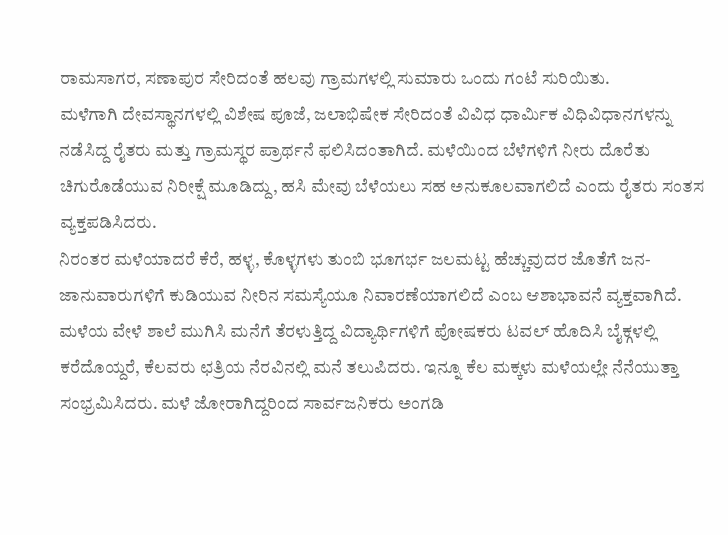ರಾಮಸಾಗರ, ಸಣಾಪುರ ಸೇರಿದಂತೆ ಹಲವು ಗ್ರಾಮಗಳಲ್ಲಿ ಸುಮಾರು ಒಂದು ಗಂಟೆ ಸುರಿಯಿತು.
ಮಳೆಗಾಗಿ ದೇವಸ್ಥಾನಗಳಲ್ಲಿ ವಿಶೇಷ ಪೂಜೆ, ಜಲಾಭಿಷೇಕ ಸೇರಿದಂತೆ ವಿವಿಧ ಧಾರ್ಮಿಕ ವಿಧಿವಿಧಾನಗಳನ್ನು ನಡೆಸಿದ್ದ ರೈತರು ಮತ್ತು ಗ್ರಾಮಸ್ಥರ ಪ್ರಾರ್ಥನೆ ಫಲಿಸಿದಂತಾಗಿದೆ. ಮಳೆಯಿಂದ ಬೆಳೆಗಳಿಗೆ ನೀರು ದೊರೆತು ಚಿಗುರೊಡೆಯುವ ನಿರೀಕ್ಷೆ ಮೂಡಿದ್ದು, ಹಸಿ ಮೇವು ಬೆಳೆಯಲು ಸಹ ಅನುಕೂಲವಾಗಲಿದೆ ಎಂದು ರೈತರು ಸಂತಸ ವ್ಯಕ್ತಪಡಿಸಿದರು.
ನಿರಂತರ ಮಳೆಯಾದರೆ ಕೆರೆ, ಹಳ್ಳ, ಕೊಳ್ಳಗಳು ತುಂಬಿ ಭೂಗರ್ಭ ಜಲಮಟ್ಟ ಹೆಚ್ಚುವುದರ ಜೊತೆಗೆ ಜನ-ಜಾನುವಾರುಗಳಿಗೆ ಕುಡಿಯುವ ನೀರಿನ ಸಮಸ್ಯೆಯೂ ನಿವಾರಣೆಯಾಗಲಿದೆ ಎಂಬ ಆಶಾಭಾವನೆ ವ್ಯಕ್ತವಾಗಿದೆ.
ಮಳೆಯ ವೇಳೆ ಶಾಲೆ ಮುಗಿಸಿ ಮನೆಗೆ ತೆರಳುತ್ತಿದ್ದ ವಿದ್ಯಾರ್ಥಿಗಳಿಗೆ ಪೋಷಕರು ಟವಲ್ ಹೊದಿಸಿ ಬೈಕ್ಗಳಲ್ಲಿ ಕರೆದೊಯ್ದರೆ, ಕೆಲವರು ಛತ್ರಿಯ ನೆರವಿನಲ್ಲಿ ಮನೆ ತಲುಪಿದರು. ಇನ್ನೂ ಕೆಲ ಮಕ್ಕಳು ಮಳೆಯಲ್ಲೇ ನೆನೆಯುತ್ತಾ ಸಂಭ್ರಮಿಸಿದರು. ಮಳೆ ಜೋರಾಗಿದ್ದರಿಂದ ಸಾರ್ವಜನಿಕರು ಅಂಗಡಿ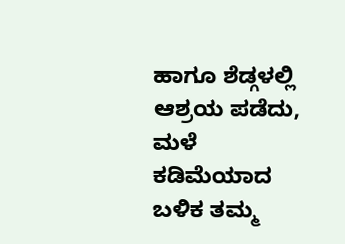ಹಾಗೂ ಶೆಡ್ಗಳಲ್ಲಿ ಆಶ್ರಯ ಪಡೆದು, ಮಳೆ ಕಡಿಮೆಯಾದ ಬಳಿಕ ತಮ್ಮ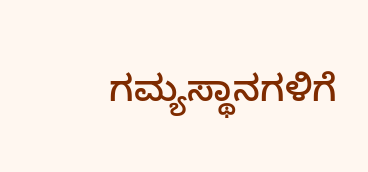ಗಮ್ಯಸ್ಥಾನಗಳಿಗೆ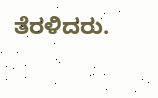ತೆರಳಿದರು.